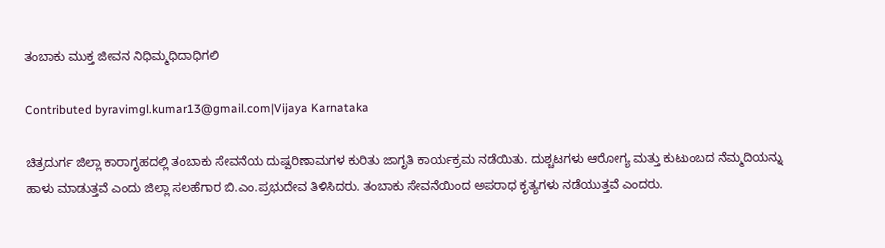ತಂಬಾಕು ಮುಕ್ತ ಜೀವನ ನಿಧಿಮ್ಮಧಿದಾಧಿಗಲಿ

Contributed byravimgl.kumar13@gmail.com|Vijaya Karnataka

ಚಿತ್ರದುರ್ಗ ಜಿಲ್ಲಾ ಕಾರಾಗೃಹದಲ್ಲಿ ತಂಬಾಕು ಸೇವನೆಯ ದುಷ್ಪರಿಣಾಮಗಳ ಕುರಿತು ಜಾಗೃತಿ ಕಾರ್ಯಕ್ರಮ ನಡೆಯಿತು. ದುಶ್ಚಟಗಳು ಆರೋಗ್ಯ ಮತ್ತು ಕುಟುಂಬದ ನೆಮ್ಮದಿಯನ್ನು ಹಾಳು ಮಾಡುತ್ತವೆ ಎಂದು ಜಿಲ್ಲಾ ಸಲಹೆಗಾರ ಬಿ.ಎಂ.ಪ್ರಭುದೇವ ತಿಳಿಸಿದರು. ತಂಬಾಕು ಸೇವನೆಯಿಂದ ಅಪರಾಧ ಕೃತ್ಯಗಳು ನಡೆಯುತ್ತವೆ ಎಂದರು.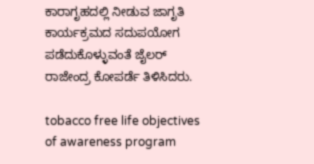ಕಾರಾಗೃಹದಲ್ಲಿ ನೀಡುವ ಜಾಗೃತಿ ಕಾರ್ಯಕ್ರಮದ ಸದುಪಯೋಗ ಪಡೆದುಕೊಳ್ಳುವಂತೆ ಜೈಲರ್ ರಾಜೇಂದ್ರ ಕೋಪರ್ಡೆ ತಿಳಿಸಿದರು.

tobacco free life objectives of awareness program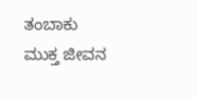ತಂಬಾಕು ಮುಕ್ತ ಜೀವನ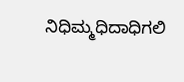ನಿಧಿಮ್ಮಧಿದಾಧಿಗಲಿ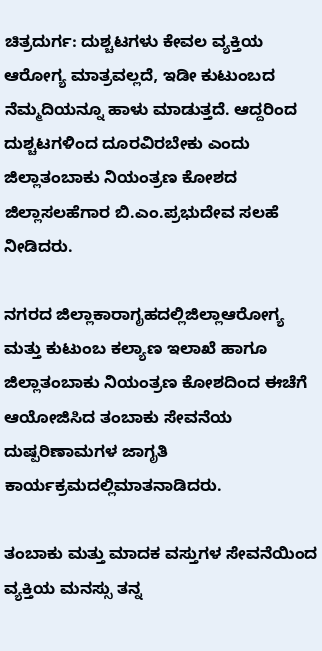ಚಿತ್ರದುರ್ಗ: ದುಶ್ಚಟಗಳು ಕೇವಲ ವ್ಯಕ್ತಿಯ ಆರೋಗ್ಯ ಮಾತ್ರವಲ್ಲದೆ, ಇಡೀ ಕುಟುಂಬದ ನೆಮ್ಮದಿಯನ್ನೂ ಹಾಳು ಮಾಡುತ್ತದೆ. ಆದ್ದರಿಂದ ದುಶ್ಚಟಗಳಿಂದ ದೂರವಿರಬೇಕು ಎಂದು ಜಿಲ್ಲಾತಂಬಾಕು ನಿಯಂತ್ರಣ ಕೋಶದ ಜಿಲ್ಲಾಸಲಹೆಗಾರ ಬಿ.ಎಂ.ಪ್ರಭುದೇವ ಸಲಹೆ ನೀಡಿದರು.

ನಗರದ ಜಿಲ್ಲಾಕಾರಾಗೃಹದಲ್ಲಿಜಿಲ್ಲಾಆರೋಗ್ಯ ಮತ್ತು ಕುಟುಂಬ ಕಲ್ಯಾಣ ಇಲಾಖೆ ಹಾಗೂ ಜಿಲ್ಲಾತಂಬಾಕು ನಿಯಂತ್ರಣ ಕೋಶದಿಂದ ಈಚೆಗೆ ಆಯೋಜಿಸಿದ ತಂಬಾಕು ಸೇವನೆಯ ದುಷ್ಪರಿಣಾಮಗಳ ಜಾಗೃತಿ ಕಾರ್ಯಕ್ರಮದಲ್ಲಿಮಾತನಾಡಿದರು.

ತಂಬಾಕು ಮತ್ತು ಮಾದಕ ವಸ್ತುಗಳ ಸೇವನೆಯಿಂದ ವ್ಯಕ್ತಿಯ ಮನಸ್ಸು ತನ್ನ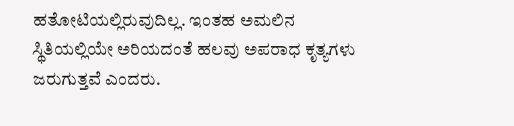ಹತೋಟಿಯಲ್ಲಿರುವುದಿಲ್ಲ. ಇಂತಹ ಅಮಲಿನ ಸ್ಥಿತಿಯಲ್ಲಿಯೇ ಅರಿಯದಂತೆ ಹಲವು ಅಪರಾಧ ಕೃತ್ಯಗಳು ಜರುಗುತ್ತವೆ ಎಂದರು.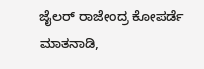ಜೈಲರ್ ರಾಜೇಂದ್ರ ಕೋಪರ್ಡೆ ಮಾತನಾಡಿ,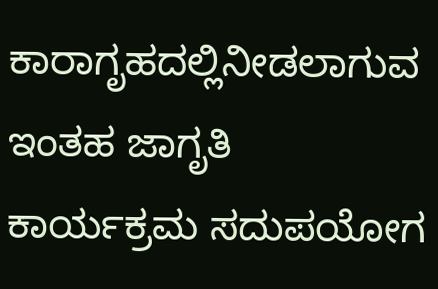ಕಾರಾಗೃಹದಲ್ಲಿನೀಡಲಾಗುವ ಇಂತಹ ಜಾಗೃತಿ ಕಾರ್ಯಕ್ರಮ ಸದುಪಯೋಗ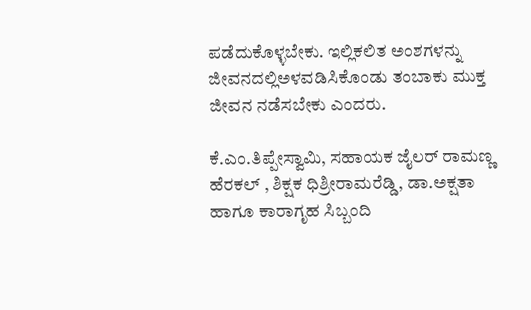ಪಡೆದುಕೊಳ್ಳಬೇಕು. ಇಲ್ಲಿಕಲಿತ ಅಂಶಗಳನ್ನು ಜೀವನದಲ್ಲಿಅಳವಡಿಸಿಕೊಂಡು ತಂಬಾಕು ಮುಕ್ತ ಜೀವನ ನಡೆಸಬೇಕು ಎಂದರು.

ಕೆ.ಎಂ.ತಿಪ್ಪೇಸ್ವಾಮಿ, ಸಹಾಯಕ ಜೈಲರ್ ರಾಮಣ್ಣ ಹೆರಕಲ್ , ಶಿಕ್ಷಕ ಧಿಶ್ರೀರಾಮರೆಡ್ಡಿ, ಡಾ.ಅಕ್ಷತಾ ಹಾಗೂ ಕಾರಾಗೃಹ ಸಿಬ್ಬಂದಿ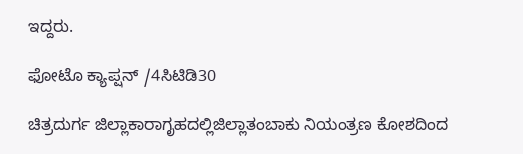ಇದ್ದರು.

ಫೋಟೊ ಕ್ಯಾಪ್ಷನ್ /4ಸಿಟಿಡಿ30

ಚಿತ್ರದುರ್ಗ ಜಿಲ್ಲಾಕಾರಾಗೃಹದಲ್ಲಿಜಿಲ್ಲಾತಂಬಾಕು ನಿಯಂತ್ರಣ ಕೋಶದಿಂದ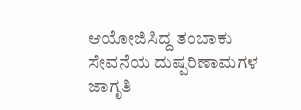ಆಯೋಜಿಸಿದ್ದ ತಂಬಾಕು ಸೇವನೆಯ ದುಷ್ಪರಿಣಾಮಗಳ ಜಾಗೃತಿ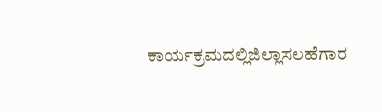ಕಾರ್ಯಕ್ರಮದಲ್ಲಿಜಿಲ್ಲಾಸಲಹೆಗಾರ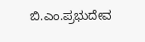ಬಿ.ಎಂ.ಪ್ರಭುದೇವ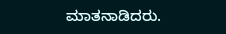ಮಾತನಾಡಿದರು.